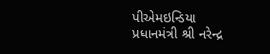પીએમઇન્ડિયા
પ્રધાનમંત્રી શ્રી નરેન્દ્ર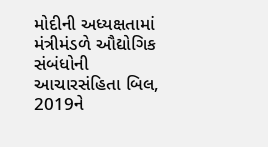મોદીની અધ્યક્ષતામાં મંત્રીમંડળે ઔદ્યોગિક સંબંધોની આચારસંહિતા બિલ, 2019ને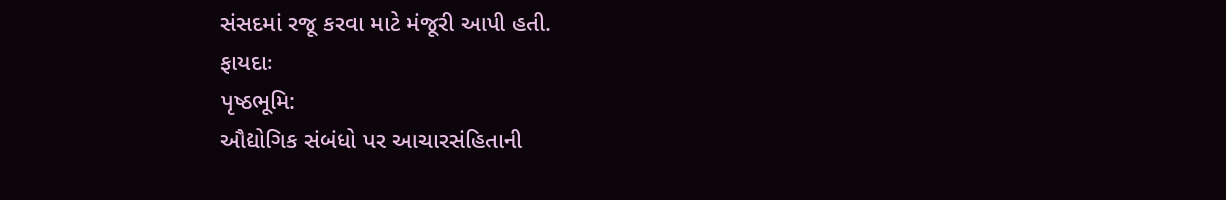સંસદમાં રજૂ કરવા માટે મંજૂરી આપી હતી.
ફાયદાઃ
પૃષ્ઠભૂમિ:
ઔદ્યોગિક સંબંધો પર આચારસંહિતાની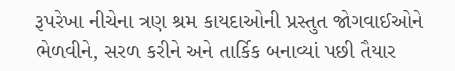રૂપરેખા નીચેના ત્રણ શ્રમ કાયદાઓની પ્રસ્તુત જોગવાઈઓને ભેળવીને, સરળ કરીને અને તાર્કિક બનાવ્યાં પછી તૈયાર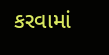કરવામાં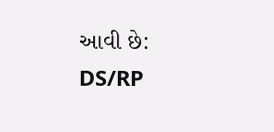આવી છે:
DS/RP